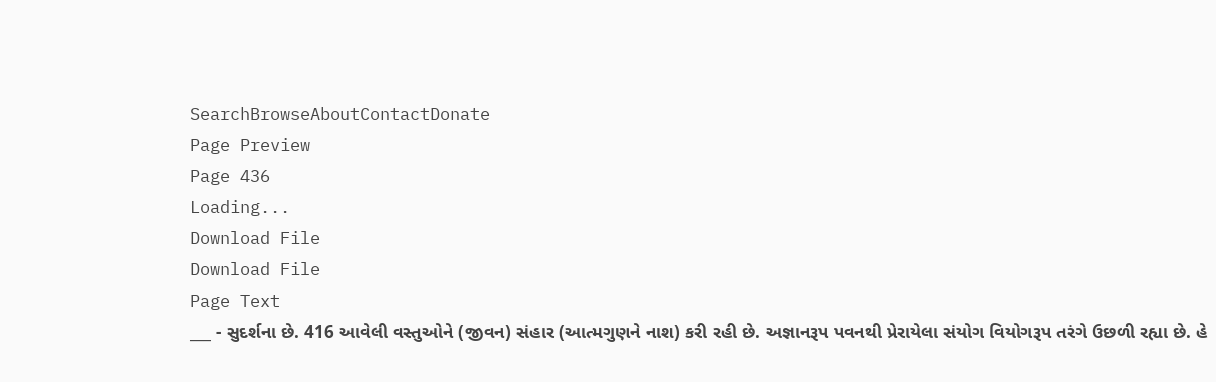SearchBrowseAboutContactDonate
Page Preview
Page 436
Loading...
Download File
Download File
Page Text
___ - સુદર્શના છે. 416 આવેલી વસ્તુઓને (જીવન) સંહાર (આત્મગુણને નાશ) કરી રહી છે. અજ્ઞાનરૂપ પવનથી પ્રેરાયેલા સંયોગ વિયોગરૂપ તરંગે ઉછળી રહ્યા છે. હે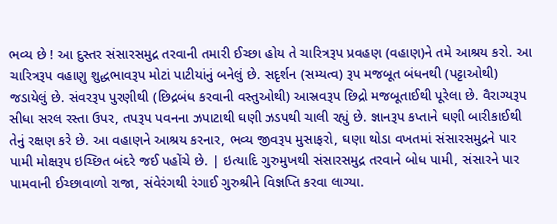ભવ્ય છે ! આ દુસ્તર સંસારસમુદ્ર તરવાની તમારી ઈચ્છા હોય તે ચારિત્રરૂપ પ્રવહણ (વહાણ)ને તમે આશ્રય કરો. આ ચારિત્રરૂપ વહાણુ શુદ્ધભાવરૂપ મોટાં પાટીયાંનું બનેલું છે. સદૃર્શન (સમ્યત્વ) રૂપ મજબૂત બંધનથી (પટ્ટાઓથી) જડાયેલું છે. સંવરરૂપ પુરણીથી (છિદ્રબંધ કરવાની વસ્તુઓથી) આસ્રવરૂપ છિદ્રો મજબૂતાઈથી પૂરેલા છે. વૈરાગ્યરૂપ સીધા સરલ રસ્તા ઉપર, તપરૂપ પવનના ઝપાટાથી ઘણી ઝડપથી ચાલી રહ્યું છે. જ્ઞાનરૂપ કપ્તાને ઘણી બારીકાઈથી તેનું રક્ષણ કરે છે. આ વહાણને આશ્રય કરનાર, ભવ્ય જીવરૂપ મુસાફરો, ઘણા થોડા વખતમાં સંસારસમુદ્રને પાર પામી મોક્ષરૂપ ઇચ્છિત બંદરે જઈ પહોંચે છે. | ઇત્યાદિ ગુરુમુખથી સંસારસમુદ્ર તરવાને બોધ પામી, સંસારને પાર પામવાની ઈચ્છાવાળો રાજા, સંવેરંગથી રંગાઈ ગુરુશ્રીને વિજ્ઞપ્તિ કરવા લાગ્યા.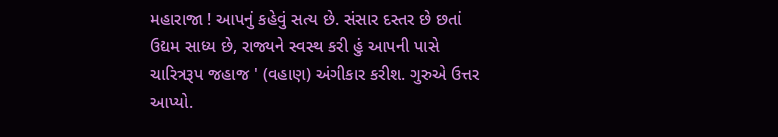મહારાજા ! આપનું કહેવું સત્ય છે. સંસાર દસ્તર છે છતાં ઉદ્યમ સાધ્ય છે, રાજ્યને સ્વસ્થ કરી હું આપની પાસે ચારિત્રરૂપ જહાજ ' (વહાણ) અંગીકાર કરીશ. ગુરુએ ઉત્તર આપ્યો.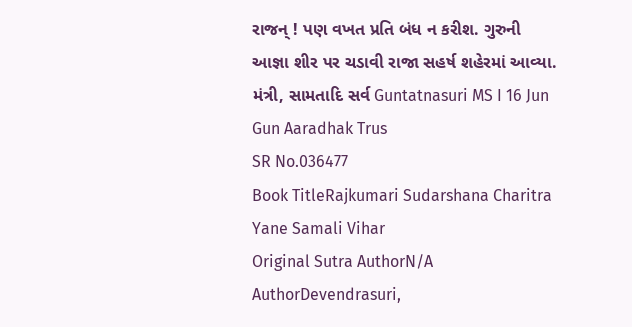રાજન્ ! પણ વખત પ્રતિ બંધ ન કરીશ. ગુરુની આજ્ઞા શીર પર ચડાવી રાજા સહર્ષ શહેરમાં આવ્યા. મંત્રી, સામતાદિ સર્વ Guntatnasuri MS I 16 Jun Gun Aaradhak Trus
SR No.036477
Book TitleRajkumari Sudarshana Charitra Yane Samali Vihar
Original Sutra AuthorN/A
AuthorDevendrasuri,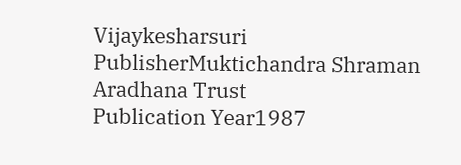Vijaykesharsuri
PublisherMuktichandra Shraman Aradhana Trust
Publication Year1987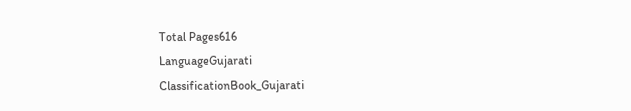Total Pages616
LanguageGujarati
ClassificationBook_Gujarati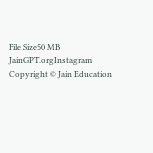File Size50 MB
JainGPT.orgInstagram
Copyright © Jain Education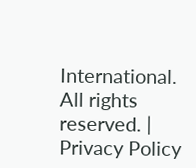International. All rights reserved. | Privacy Policy